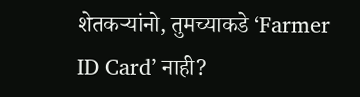शेतकऱ्यांनो, तुमच्याकडे ‘Farmer ID Card’ नाही?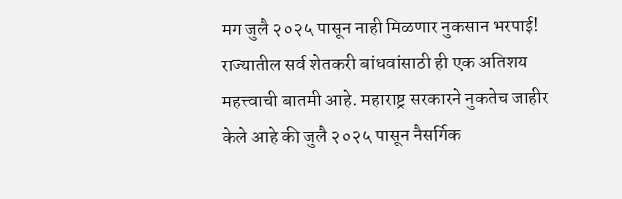मग जुलै २०२५ पासून नाही मिळणार नुकसान भरपाई!
राज्यातील सर्व शेतकरी बांधवांसाठी ही एक अतिशय महत्त्वाची बातमी आहे. महाराष्ट्र सरकारने नुकतेच जाहीर केले आहे की जुलै २०२५ पासून नैसर्गिक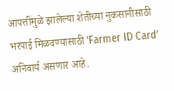आपत्तींमुळे झालेल्या शेतीच्या नुकसानीसाठी भरपाई मिळवण्यासाठी ‘Farmer ID Card’ अनिवार्य असणार आहे.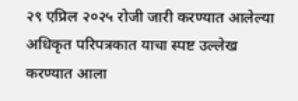२९ एप्रिल २०२५ रोजी जारी करण्यात आलेल्या अधिकृत परिपत्रकात याचा स्पष्ट उल्लेख करण्यात आला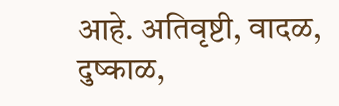आहे. अतिवृष्टी, वादळ, दुष्काळ,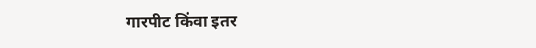गारपीट किंवा इतर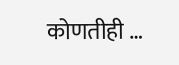कोणतीही …